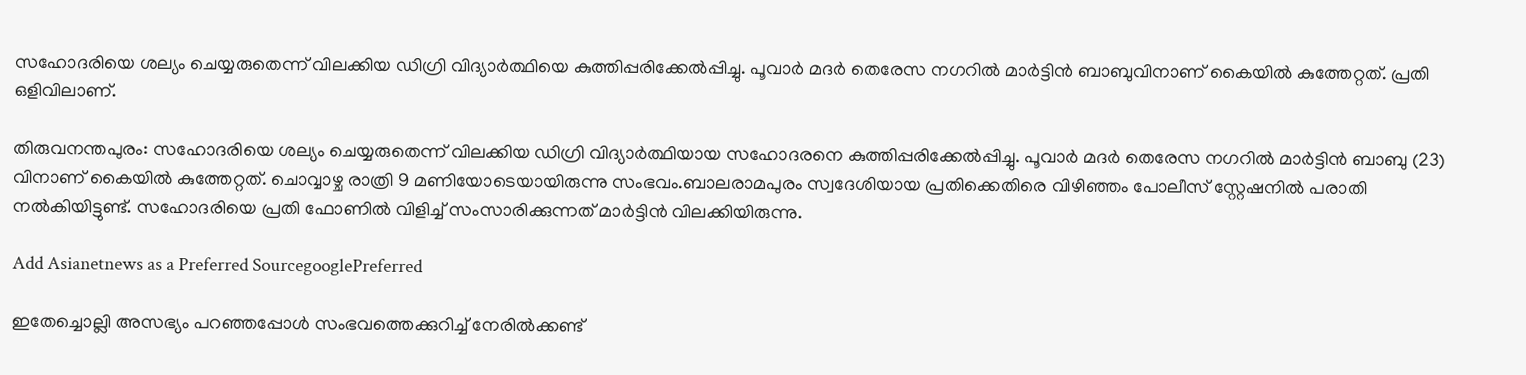സഹോദരിയെ ശല്യം ചെയ്യരുതെന്ന് വിലക്കിയ ഡിഗ്രി വിദ്യാർത്ഥിയെ കുത്തിപ്പരിക്കേൽപ്പിച്ചു. പൂവാർ മദർ തെരേസ നഗറിൽ മാർട്ടിൻ ബാബുവിനാണ് കൈയിൽ കുത്തേറ്റത്. പ്രതി ഒളിവിലാണ്.

തിരുവനന്തപുരം: സഹോദരിയെ ശല്യം ചെയ്യരുതെന്ന് വിലക്കിയ ഡിഗ്രി വിദ്യാർത്ഥിയായ സഹോദരനെ കുത്തിപ്പരിക്കേൽപ്പിച്ചു. പൂവാർ മദർ തെരേസ നഗറിൽ മാർട്ടിൻ ബാബു (23) വിനാണ് കൈയിൽ കുത്തേറ്റത്. ചൊവ്വാഴ്ച രാത്രി 9 മണിയോടെയായിരുന്നു സംഭവം.ബാലരാമപുരം സ്വദേശിയായ പ്രതിക്കെതിരെ വിഴിഞ്ഞം പോലീസ് സ്റ്റേഷനിൽ പരാതി നൽകിയിട്ടുണ്ട്. സഹോദരിയെ പ്രതി ഫോണിൽ വിളിച്ച് സംസാരിക്കുന്നത് മാർട്ടിൻ വിലക്കിയിരുന്നു.

Add Asianetnews as a Preferred SourcegooglePreferred

ഇതേച്ചൊല്ലി അസഭ്യം പറഞ്ഞപ്പോൾ സംഭവത്തെക്കുറിച്ച് നേരിൽക്കണ്ട്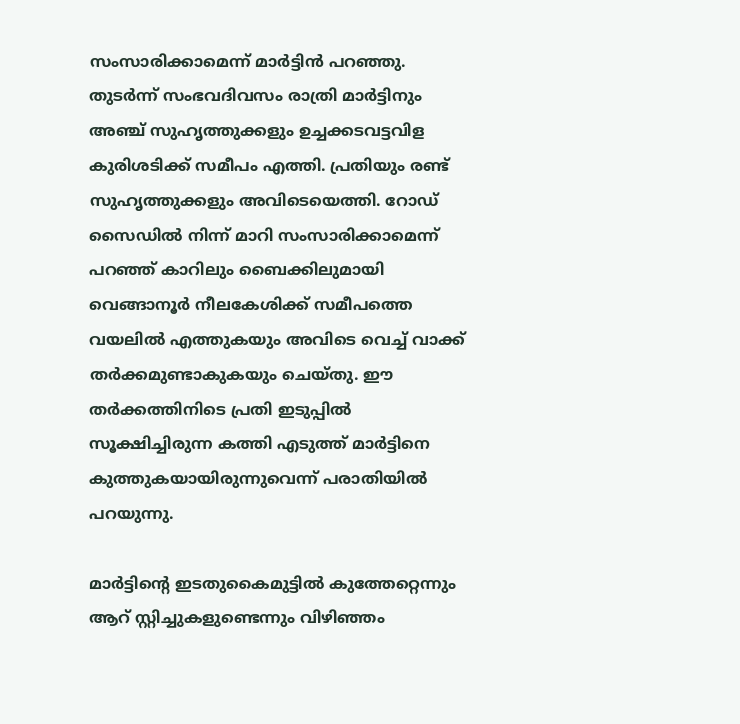സംസാരിക്കാമെന്ന് മാർട്ടിൻ പറഞ്ഞു. തുടർന്ന് സംഭവദിവസം രാത്രി മാർട്ടിനും അഞ്ച് സുഹൃത്തുക്കളും ഉച്ചക്കടവട്ടവിള കുരിശടിക്ക് സമീപം എത്തി. പ്രതിയും രണ്ട് സുഹൃത്തുക്കളും അവിടെയെത്തി. റോഡ് സൈഡിൽ നിന്ന് മാറി സംസാരിക്കാമെന്ന് പറഞ്ഞ് കാറിലും ബൈക്കിലുമായി വെങ്ങാനൂർ നീലകേശിക്ക് സമീപത്തെ വയലിൽ എത്തുകയും അവിടെ വെച്ച് വാക്ക് തർക്കമുണ്ടാകുകയും ചെയ്തു. ഈ തർക്കത്തിനിടെ പ്രതി ഇടുപ്പിൽ സൂക്ഷിച്ചിരുന്ന കത്തി എടുത്ത് മാർട്ടിനെ കുത്തുകയായിരുന്നുവെന്ന് പരാതിയിൽ പറയുന്നു.

മാർട്ടിൻ്റെ ഇടതുകൈമുട്ടിൽ കുത്തേറ്റെന്നും ആറ് സ്റ്റിച്ചുകളുണ്ടെന്നും വിഴിഞ്ഞം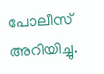പോലീസ് അറിയിച്ചു.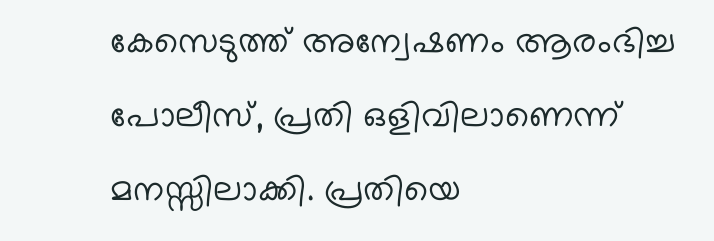കേസെടുത്ത് അന്വേഷണം ആരംഭിച്ച പോലീസ്, പ്രതി ഒളിവിലാണെന്ന് മനസ്സിലാക്കി. പ്രതിയെ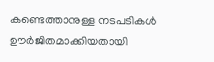കണ്ടെത്താനുള്ള നടപടികൾ ഊർജിതമാക്കിയതായി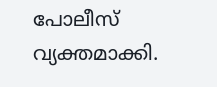പോലീസ് വ്യക്തമാക്കി.